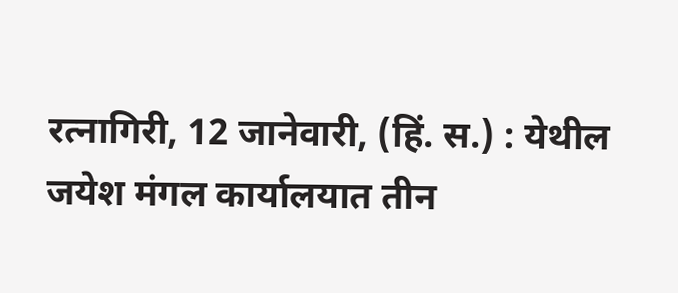रत्नागिरी, 12 जानेवारी, (हिं. स.) : येथील जयेश मंगल कार्यालयात तीन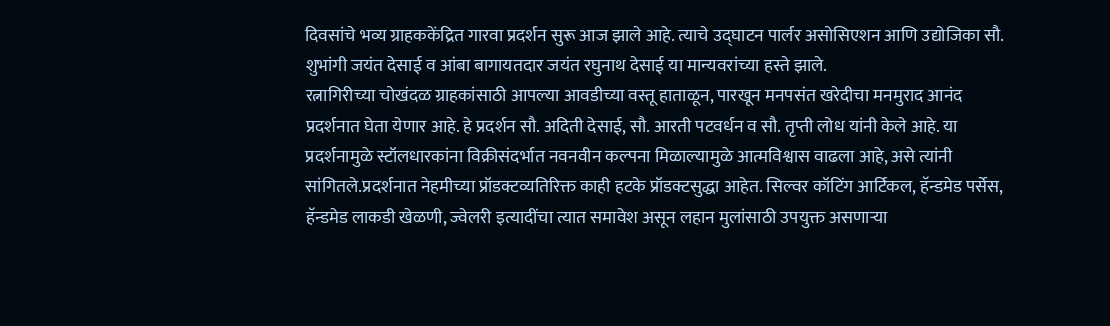दिवसांचे भव्य ग्राहककेंद्रित गारवा प्रदर्शन सुरू आज झाले आहे. त्याचे उद्घाटन पार्लर असोसिएशन आणि उद्योजिका सौ. शुभांगी जयंत देसाई व आंबा बागायतदार जयंत रघुनाथ देसाई या मान्यवरांच्या हस्ते झाले.
रत्नागिरीच्या चोखंदळ ग्राहकांसाठी आपल्या आवडीच्या वस्तू हाताळून, पारखून मनपसंत खरेदीचा मनमुराद आनंद प्रदर्शनात घेता येणार आहे. हे प्रदर्शन सौ. अदिती देसाई, सौ. आरती पटवर्धन व सौ. तृप्ती लोध यांनी केले आहे. या प्रदर्शनामुळे स्टॉलधारकांना विक्रीसंदर्भात नवनवीन कल्पना मिळाल्यामुळे आत्मविश्वास वाढला आहे, असे त्यांनी सांगितले.प्रदर्शनात नेहमीच्या प्रॉडक्टव्यतिरिक्त काही हटके प्रॉडक्टसुद्धा आहेत. सिल्वर कॉटिंग आर्टिकल, हॅन्डमेड पर्सेस, हॅन्डमेड लाकडी खेळणी, ज्वेलरी इत्यादींचा त्यात समावेश असून लहान मुलांसाठी उपयुक्त असणाऱ्या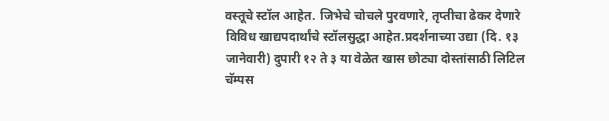वस्तूचे स्टॉल आहेत. जिभेचे चोचले पुरवणारे, तृप्तीचा ढेकर देणारे विविध खाद्यपदार्थांचे स्टॉलसुद्धा आहेत.प्रदर्शनाच्या उद्या (दि. १३ जानेवारी) दुपारी १२ ते ३ या वेळेत खास छोट्या दोस्तांसाठी लिटिल चॅम्पस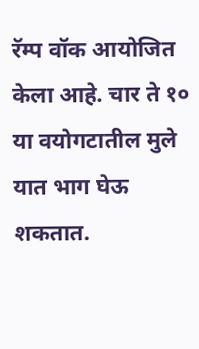रॅम्प वॉक आयोजित केला आहे. चार ते १० या वयोगटातील मुले यात भाग घेऊ शकतात.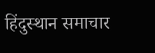हिंदुस्थान समाचार